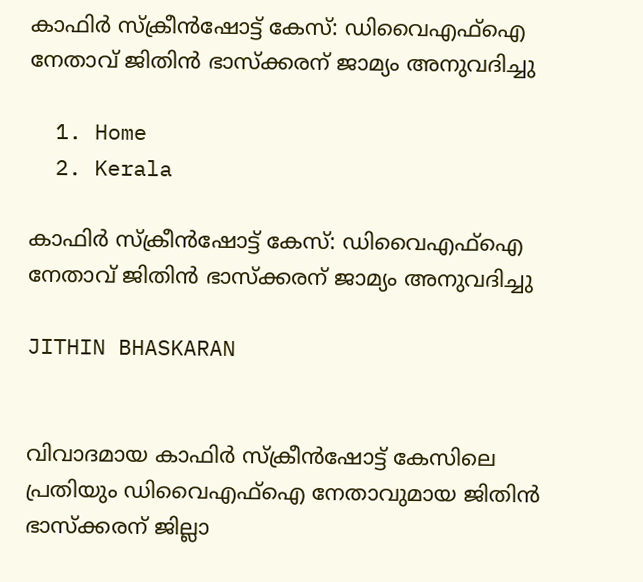കാഫിർ സ്‌ക്രീൻഷോട്ട് കേസ്: ഡിവൈഎഫ്‌ഐ നേതാവ് ജിതിൻ ഭാസ്‌ക്കരന് ജാമ്യം അനുവദിച്ചു

  1. Home
  2. Kerala

കാഫിർ സ്‌ക്രീൻഷോട്ട് കേസ്: ഡിവൈഎഫ്‌ഐ നേതാവ് ജിതിൻ ഭാസ്‌ക്കരന് ജാമ്യം അനുവദിച്ചു

JITHIN BHASKARAN


വിവാദമായ കാഫിർ സ്‌ക്രീൻഷോട്ട് കേസിലെ പ്രതിയും ഡിവൈഎഫ്‌ഐ നേതാവുമായ ജിതിൻ ഭാസ്‌ക്കരന് ജില്ലാ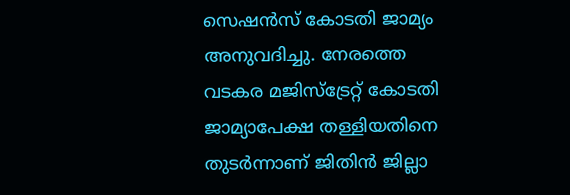സെഷൻസ് കോടതി ജാമ്യം അനുവദിച്ചു. നേരത്തെ വടകര മജിസ്‌ട്രേറ്റ് കോടതി ജാമ്യാപേക്ഷ തള്ളിയതിനെ തുടർന്നാണ് ജിതിൻ ജില്ലാ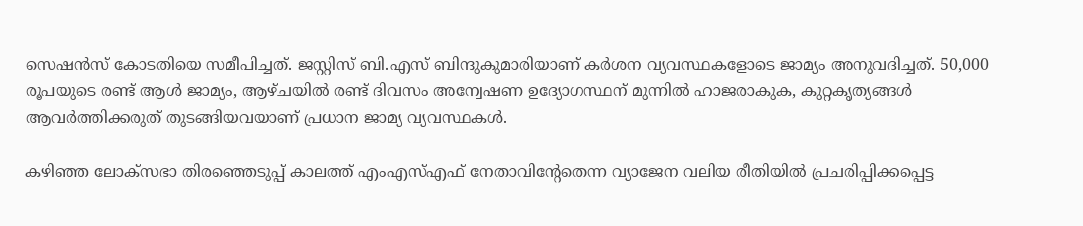സെഷൻസ് കോടതിയെ സമീപിച്ചത്. ജസ്റ്റിസ് ബി.എസ് ബിന്ദുകുമാരിയാണ് കർശന വ്യവസ്ഥകളോടെ ജാമ്യം അനുവദിച്ചത്. 50,000 രൂപയുടെ രണ്ട് ആൾ ജാമ്യം, ആഴ്ചയിൽ രണ്ട് ദിവസം അന്വേഷണ ഉദ്യോഗസ്ഥന് മുന്നിൽ ഹാജരാകുക, കുറ്റകൃത്യങ്ങൾ ആവർത്തിക്കരുത് തുടങ്ങിയവയാണ് പ്രധാന ജാമ്യ വ്യവസ്ഥകൾ.

കഴിഞ്ഞ ലോക്‌സഭാ തിരഞ്ഞെടുപ്പ് കാലത്ത് എംഎസ്എഫ് നേതാവിന്റേതെന്ന വ്യാജേന വലിയ രീതിയിൽ പ്രചരിപ്പിക്കപ്പെട്ട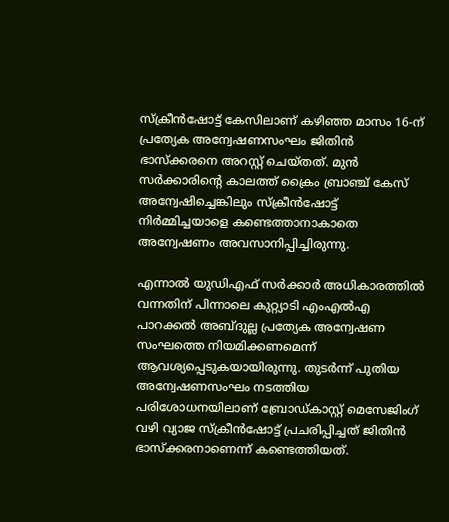സ്‌ക്രീൻഷോട്ട് കേസിലാണ് കഴിഞ്ഞ മാസം 16-ന് പ്രത്യേക അന്വേഷണസംഘം ജിതിൻ ഭാസ്‌ക്കരനെ അറസ്റ്റ് ചെയ്തത്. മുൻ സർക്കാരിന്റെ കാലത്ത് ക്രൈം ബ്രാഞ്ച് കേസ് അന്വേഷിച്ചെങ്കിലും സ്‌ക്രീൻഷോട്ട് നിർമ്മിച്ചയാളെ കണ്ടെത്താനാകാതെ അന്വേഷണം അവസാനിപ്പിച്ചിരുന്നു.

എന്നാൽ യുഡിഎഫ് സർക്കാർ അധികാരത്തിൽ വന്നതിന് പിന്നാലെ കുറ്റ്യാടി എംഎൽഎ പാറക്കൽ അബ്ദുല്ല പ്രത്യേക അന്വേഷണ സംഘത്തെ നിയമിക്കണമെന്ന് ആവശ്യപ്പെടുകയായിരുന്നു. തുടർന്ന് പുതിയ അന്വേഷണസംഘം നടത്തിയ പരിശോധനയിലാണ് ബ്രോഡ്കാസ്റ്റ് മെസേജിംഗ് വഴി വ്യാജ സ്‌ക്രീൻഷോട്ട് പ്രചരിപ്പിച്ചത് ജിതിൻ ഭാസ്‌ക്കരനാണെന്ന് കണ്ടെത്തിയത്.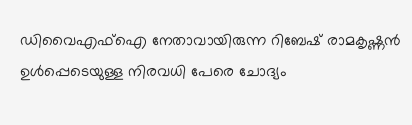ഡിവൈഎഫ്‌ഐ നേതാവായിരുന്ന റിബേഷ് രാമകൃഷ്ണൻ ഉൾപ്പെടെയുള്ള നിരവധി പേരെ ചോദ്യം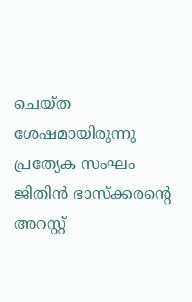ചെയ്ത ശേഷമായിരുന്നു പ്രത്യേക സംഘം ജിതിൻ ഭാസ്‌ക്കരന്റെ അറസ്റ്റ്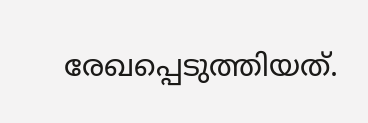രേഖപ്പെടുത്തിയത്.